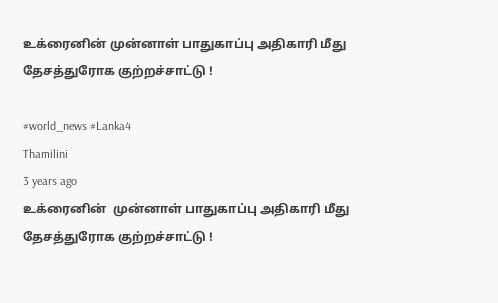உக்ரைனின் முன்னாள் பாதுகாப்பு அதிகாரி மீது தேசத்துரோக குற்றச்சாட்டு !

#world_news #Lanka4
Thamilini
3 years ago
உக்ரைனின்  முன்னாள் பாதுகாப்பு அதிகாரி மீது தேசத்துரோக குற்றச்சாட்டு !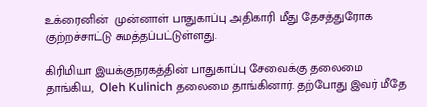உக்ரைனின்  முன்னாள் பாதுகாப்பு அதிகாரி மீது தேசத்துரோக குற்றச்சாட்டு சுமத்தப்பட்டுள்ளது.

கிரிமியா இயக்குநரகத்தின் பாதுகாப்பு சேவைக்கு தலைமை தாங்கிய,  Oleh Kulinich தலைமை தாங்கினார். தற்போது இவர் மீதே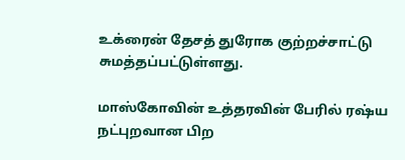உக்ரைன் தேசத் துரோக குற்றச்சாட்டு சுமத்தப்பட்டுள்ளது.

மாஸ்கோவின் உத்தரவின் பேரில் ரஷ்ய நட்புறவான பிற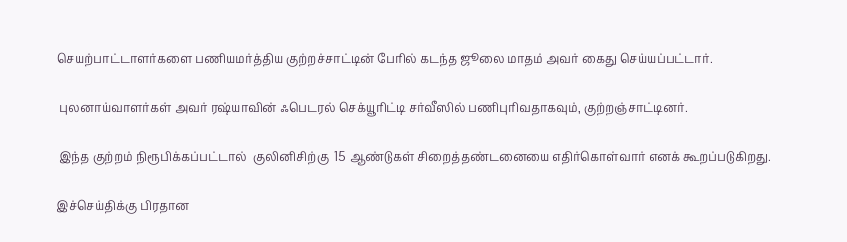செயற்பாட்டாளர்களை பணியமர்த்திய குற்றச்சாட்டின் பேரில் கடந்த ஜூலை மாதம் அவர் கைது செய்யப்பட்டார்.

 புலனாய்வாளர்கள் அவர் ரஷ்யாவின் ஃபெடரல் செக்யூரிட்டி சர்வீஸில் பணிபுரிவதாகவும், குற்றஞ்சாட்டினர்.

 இந்த குற்றம் நிரூபிக்கப்பட்டால்  குலினிசிற்கு  15 ஆண்டுகள் சிறைத்தண்டனையை எதிர்கொள்வார் எனக் கூறப்படுகிறது.

இச்செய்திக்கு பிரதான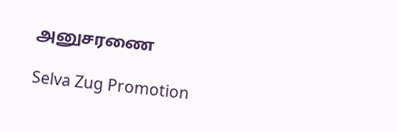அனுசரணை

Selva Zug Promotion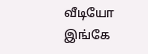வீடியோ இங்கே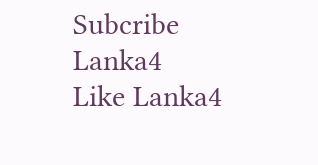Subcribe Lanka4
Like Lanka4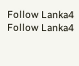Follow Lanka4
Follow Lanka4